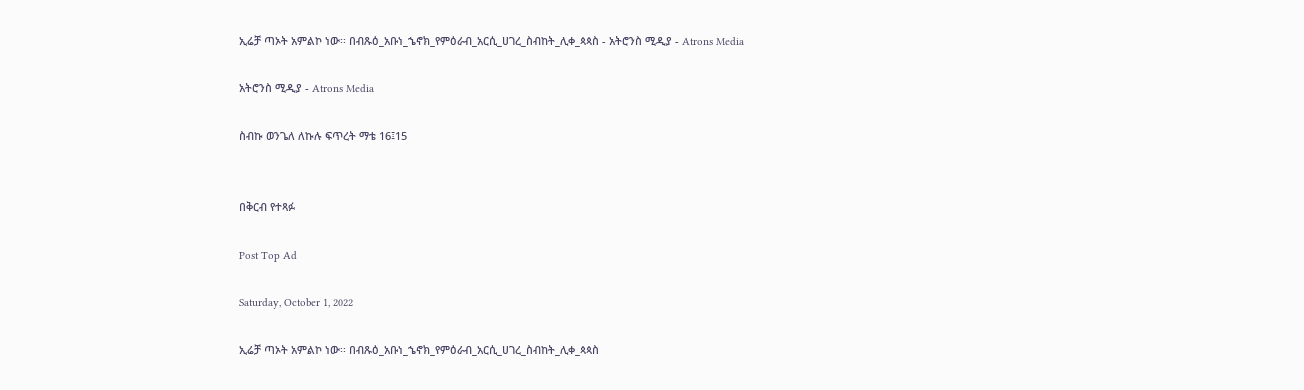ኢሬቻ ጣኦት አምልኮ ነው፡፡ በብጹዕ_አቡነ_ኄኖክ_የምዕራብ_አርሲ_ሀገረ_ስብከት_ሊቀ_ጳጳስ - አትሮንስ ሚዲያ - Atrons Media

አትሮንስ ሚዲያ - Atrons Media

ስብኩ ወንጌለ ለኩሉ ፍጥረት ማቴ 16፤15


በቅርብ የተጻፉ

Post Top Ad

Saturday, October 1, 2022

ኢሬቻ ጣኦት አምልኮ ነው፡፡ በብጹዕ_አቡነ_ኄኖክ_የምዕራብ_አርሲ_ሀገረ_ስብከት_ሊቀ_ጳጳስ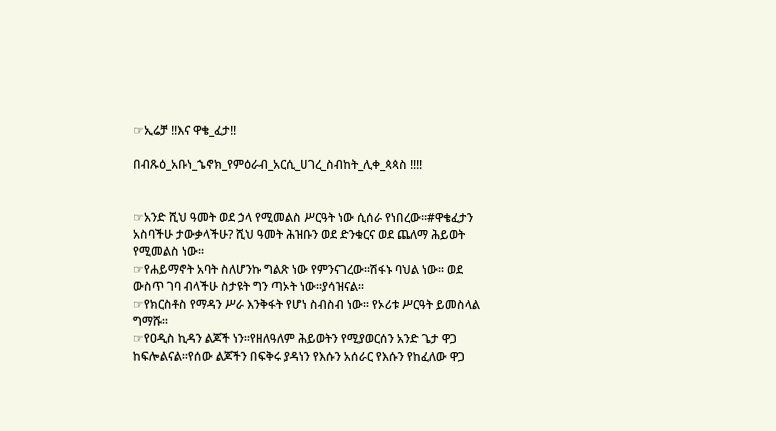☞ኢሬቻ ‼እና ዋቄ_ፈታ‼

በብጹዕ_አቡነ_ኄኖክ_የምዕራብ_አርሲ_ሀገረ_ስብከት_ሊቀ_ጳጳስ ‼‼


☞አንድ ሺህ ዓመት ወደ ኃላ የሚመልስ ሥርዓት ነው ሲሰራ የነበረው።#ዋቄፈታን አስባችሁ ታውቃላችሁ? ሺህ ዓመት ሕዝቡን ወደ ድንቁርና ወደ ጨለማ ሕይወት የሚመልስ ነው።
☞የሐይማኖት አባት ስለሆንኩ ግልጽ ነው የምንናገረው።ሽፋኑ ባህል ነው። ወደ ውስጥ ገባ ብላችሁ ስታዩት ግን ጣኦት ነው።ያሳዝናል።
☞የክርስቶስ የማዳን ሥራ እንቅፋት የሆነ ስብስብ ነው። የኦሪቱ ሥርዓት ይመስላል ግማሹ።
☞የዐዲስ ኪዳን ልጆች ነን።የዘለዓለም ሕይወትን የሚያወርሰን አንድ ጌታ ዋጋ ከፍሎልናል።የሰው ልጆችን በፍቅሩ ያዳነን የእሱን አሰራር የእሱን የከፈለው ዋጋ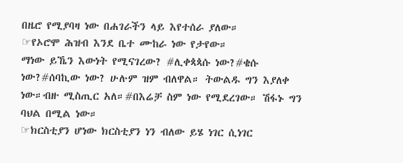በዜሮ የሚያባዛ ነው በሐገራችን ላይ እየተሰራ ያለው።
☞የኦሮሞ ሕዝብ እንደ ቤተ ሙከራ ነው የታየው።
ማነው ይኼን እውነት የሚናገረው? #ሊቀጳጳሱ ነው?#ቄሱ ነው?#ሰባኪው ነው? ሁሉም ዝም ብለዋል። ትውልዱ ግን እያለቀ ነው።ብዙ ሚስጢር አለ።#በእሬቻ ስም ነው የሚደረገው። ሽፋኑ ግን ባህል በሚል ነው።
☞ክርስቲያን ሆነው ክርስቲያን ነን ብለው ይሄ ነገር ሲነገር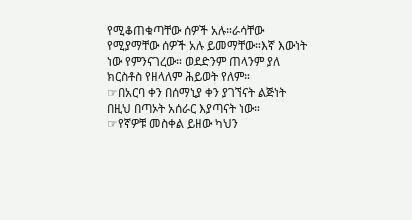የሚቆጠቁጣቸው ሰዎች አሉ።ራሳቸው የሚያማቸው ሰዎች አሉ ይመማቸው።እኛ እውነት ነው የምንናገረው። ወደድንም ጠላንም ያለ ክርስቶስ የዘላለም ሕይወት የለም።
☞በአርባ ቀን በሰማኒያ ቀን ያገኘናት ልጅነት በዚህ በጣኦት አሰራር እያጣናት ነው።
☞የኛዎቹ መስቀል ይዘው ካህን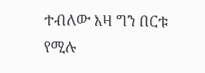ተብለው እዛ ግን በርቱ የሚሉ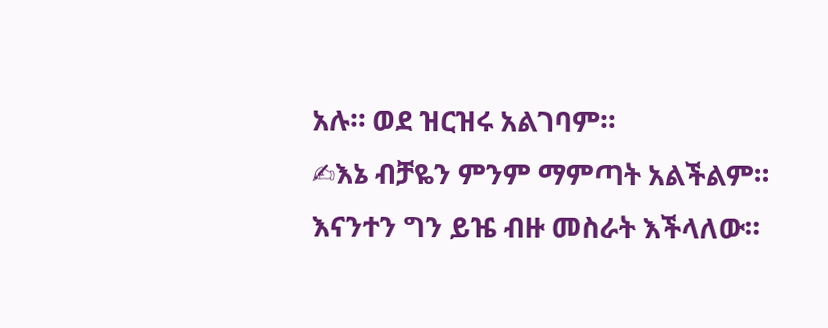አሉ። ወደ ዝርዝሩ አልገባም።
✍እኔ ብቻዬን ምንም ማምጣት አልችልም። እናንተን ግን ይዤ ብዙ መስራት እችላለው።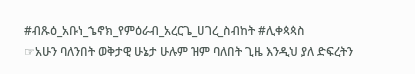#ብጹዕ_አቡነ_ኄኖክ_የምዕራብ_አረርጌ_ሀገረ_ስብከት #ሊቀጳጳስ
☞አሁን ባለንበት ወቅታዊ ሁኔታ ሁሉም ዝም ባለበት ጊዜ እንዲህ ያለ ድፍረትን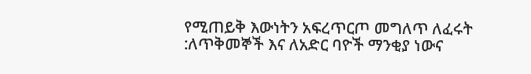የሚጠይቅ እውነትን አፍረጥርጦ መግለጥ ለፈሩት :ለጥቅመኞች እና ለአድር ባዮች ማንቂያ ነውና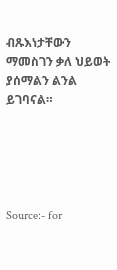ብጹእነታቸውን ማመስገን ቃለ ህይወት ያሰማልን ልንል ይገባናል።





Source:- for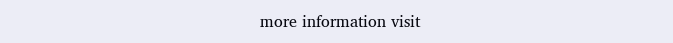more information visit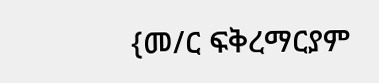{መ/ር ፍቅረማርያም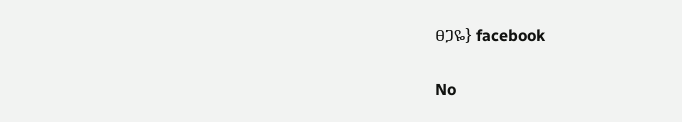ፀጋዬ} facebook

No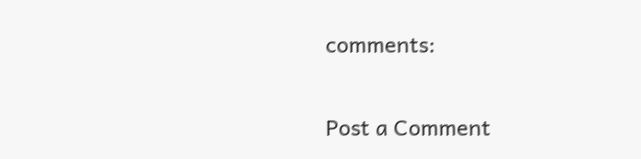comments:

Post a Comment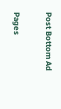Post Bottom Ad

Pages